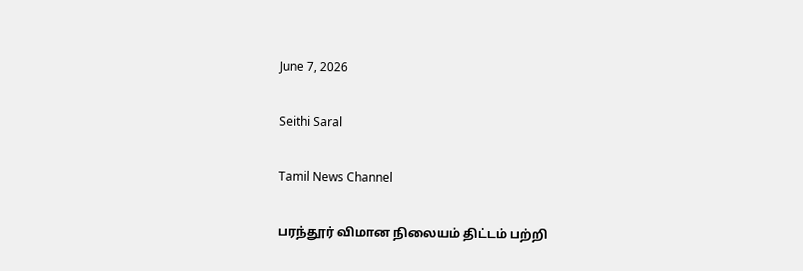June 7, 2026

Seithi Saral

Tamil News Channel

பரந்தூர் விமான நிலையம் திட்டம் பற்றி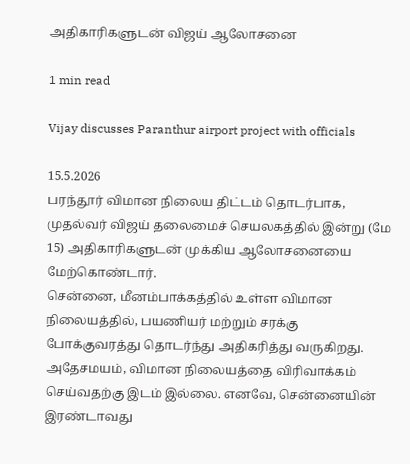அதிகாரிகளுடன் விஜய் ஆலோசனை

1 min read

Vijay discusses Paranthur airport project with officials

15.5.2026
பரந்தூர் விமான நிலைய திட்டம் தொடர்பாக, முதல்வர் விஜய் தலைமைச் செயலகத்தில் இன்று (மே 15) அதிகாரிகளுடன் முக்கிய ஆலோசனையை மேற்கொண்டார்.
சென்னை, மீனம்பாக்கத்தில் உள்ள விமான நிலையத்தில், பயணியர் மற்றும் சரக்கு போக்குவரத்து தொடர்ந்து அதிகரித்து வருகிறது. அதேசமயம், விமான நிலையத்தை விரிவாக்கம் செய்வதற்கு இடம் இல்லை. எனவே, சென்னையின் இரண்டாவது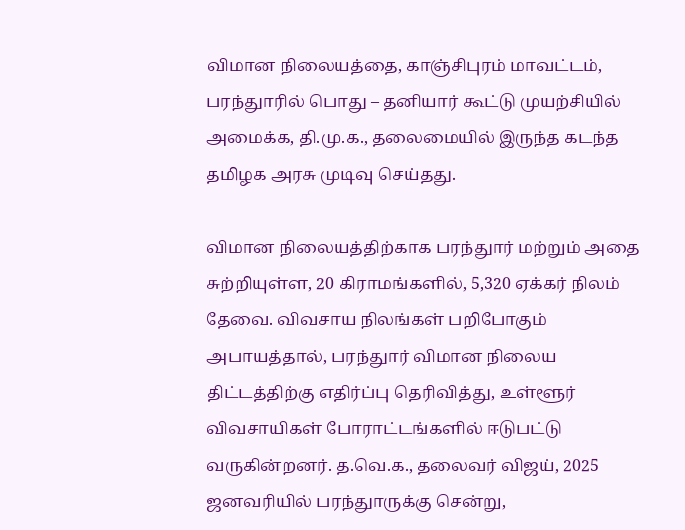விமான நிலையத்தை, காஞ்சிபுரம் மாவட்டம், பரந்துாரில் பொது – தனியார் கூட்டு முயற்சியில் அமைக்க, தி.மு.க., தலைமையில் இருந்த கடந்த தமிழக அரசு முடிவு செய்தது.

விமான நிலையத்திற்காக பரந்துார் மற்றும் அதை சுற்றியுள்ள, 20 கிராமங்களில், 5,320 ஏக்கர் நிலம் தேவை. விவசாய நிலங்கள் பறிபோகும் அபாயத்தால், பரந்துார் விமான நிலைய திட்டத்திற்கு எதிர்ப்பு தெரிவித்து, உள்ளூர் விவசாயிகள் போராட்டங்களில் ஈடுபட்டு வருகின்றனர். த.வெ.க., தலைவர் விஜய், 2025 ஜனவரியில் பரந்துாருக்கு சென்று,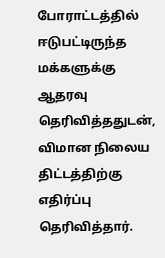போராட்டத்தில் ஈடுபட்டிருந்த மக்களுக்கு ஆதரவு தெரிவித்ததுடன், விமான நிலைய திட்டத்திற்கு எதிர்ப்பு தெரிவித்தார்.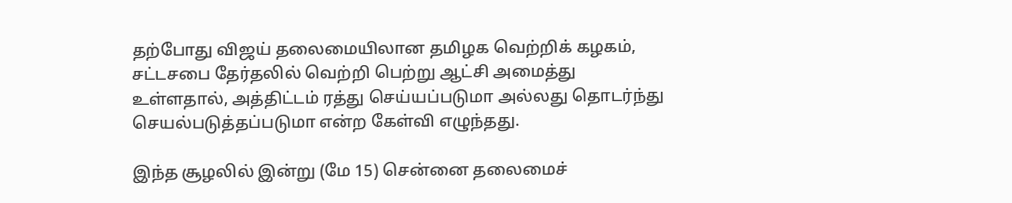தற்போது விஜய் தலைமையிலான தமிழக வெற்றிக் கழகம், சட்டசபை தேர்தலில் வெற்றி பெற்று ஆட்சி அமைத்து உள்ளதால், அத்திட்டம் ரத்து செய்யப்படுமா அல்லது தொடர்ந்து செயல்படுத்தப்படுமா என்ற கேள்வி எழுந்தது.

இந்த சூழலில் இன்று (மே 15) சென்னை தலைமைச்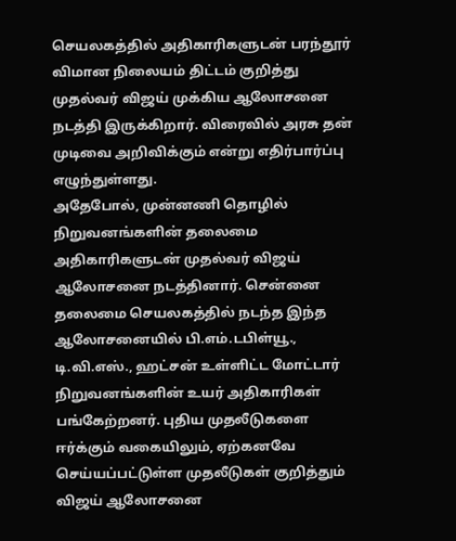செயலகத்தில் அதிகாரிகளுடன் பரந்தூர் விமான நிலையம் திட்டம் குறித்து முதல்வர் விஜய் முக்கிய ஆலோசனை நடத்தி இருக்கிறார். விரைவில் அரசு தன் முடிவை அறிவிக்கும் என்று எதிர்பார்ப்பு எழுந்துள்ளது.
அதேபோல், முன்னணி தொழில் நிறுவனங்களின் தலைமை அதிகாரிகளுடன் முதல்வர் விஜய் ஆலோசனை நடத்தினார். சென்னை தலைமை செயலகத்தில் நடந்த இந்த ஆலோசனையில் பி.எம்.டபிள்யூ., டி.வி.எஸ்., ஹட்சன் உள்ளிட்ட மோட்டார் நிறுவனங்களின் உயர் அதிகாரிகள் பங்கேற்றனர். புதிய முதலீடுகளை ஈர்க்கும் வகையிலும், ஏற்கனவே செய்யப்பட்டுள்ள முதலீடுகள் குறித்தும் விஜய் ஆலோசனை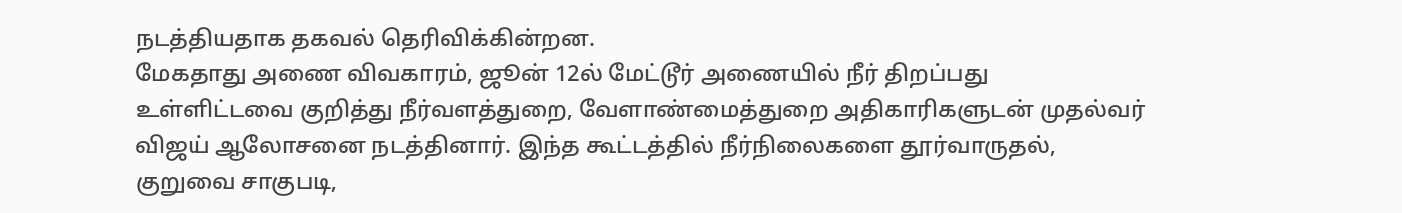நடத்தியதாக தகவல் தெரிவிக்கின்றன.
மேகதாது அணை விவகாரம், ஜூன் 12ல் மேட்டூர் அணையில் நீர் திறப்பது உள்ளிட்டவை குறித்து நீர்வளத்துறை, வேளாண்மைத்துறை அதிகாரிகளுடன் முதல்வர் விஜய் ஆலோசனை நடத்தினார். இந்த கூட்டத்தில் நீர்நிலைகளை தூர்வாருதல், குறுவை சாகுபடி,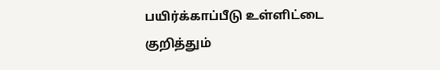பயிர்க்காப்பீடு உள்ளிட்டை குறித்தும்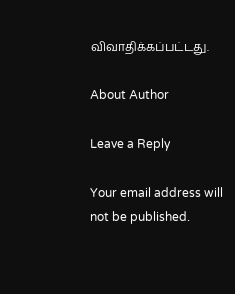விவாதிக்கப்பட்டது.

About Author

Leave a Reply

Your email address will not be published.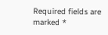Required fields are marked *